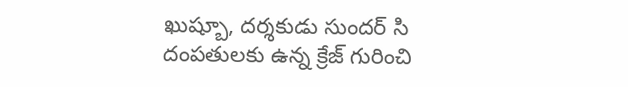ఖుష్బూ, దర్శకుడు సుందర్ సి దంపతులకు ఉన్న క్రేజ్ గురించి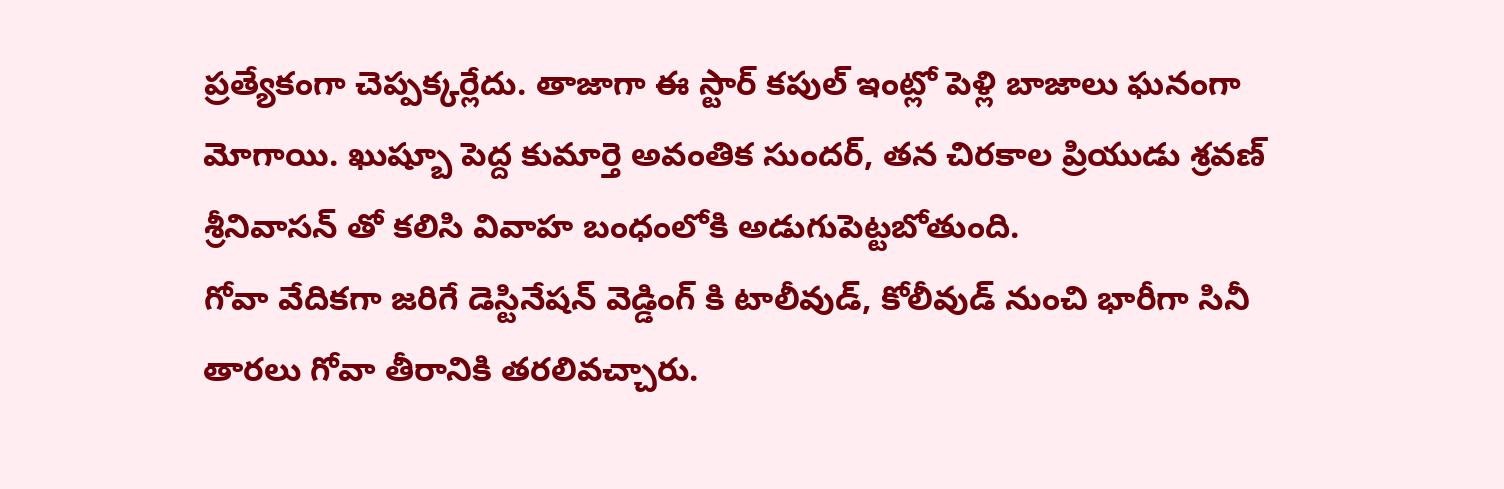ప్రత్యేకంగా చెప్పక్కర్లేదు. తాజాగా ఈ స్టార్ కపుల్ ఇంట్లో పెళ్లి బాజాలు ఘనంగా మోగాయి. ఖుష్బూ పెద్ద కుమార్తె అవంతిక సుందర్, తన చిరకాల ప్రియుడు శ్రవణ్ శ్రీనివాసన్ తో కలిసి వివాహ బంధంలోకి అడుగుపెట్టబోతుంది.
గోవా వేదికగా జరిగే డెస్టినేషన్ వెడ్డింగ్ కి టాలీవుడ్, కోలీవుడ్ నుంచి భారీగా సినీ తారలు గోవా తీరానికి తరలివచ్చారు.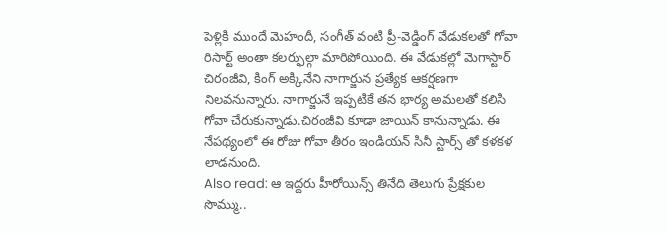పెళ్లికి ముందే మెహందీ, సంగీత్ వంటి ప్రీ-వెడ్డింగ్ వేడుకలతో గోవా రిసార్ట్ అంతా కలర్ఫుల్గా మారిపోయింది. ఈ వేడుకల్లో మెగాస్టార్ చిరంజీవి, కింగ్ అక్కినేని నాగార్జున ప్రత్యేక ఆకర్షణగా నిలవనున్నారు. నాగార్జునే ఇప్పటికే తన భార్య అమలతో కలిసి గోవా చేరుకున్నాడు.చిరంజీవి కూడా జాయిన్ కానున్నాడు. ఈ నేపథ్యంలో ఈ రోజు గోవా తీరం ఇండియన్ సినీ స్టార్స్ తో కళకళ లాడనుంది.
Also read: ఆ ఇద్దరు హీరోయిన్స్ తినేది తెలుగు ప్రేక్షకుల సొమ్ము..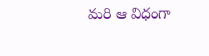మరి ఆ విధంగా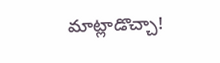మాట్లాడొచ్చా!